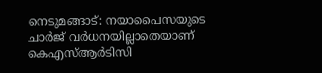നെടുമങ്ങാട്: നയാപൈസയുടെ ചാര്‍ജ് വര്‍ധനയില്ലാതെയാണ് കെഎസ്ആര്‍ടിസി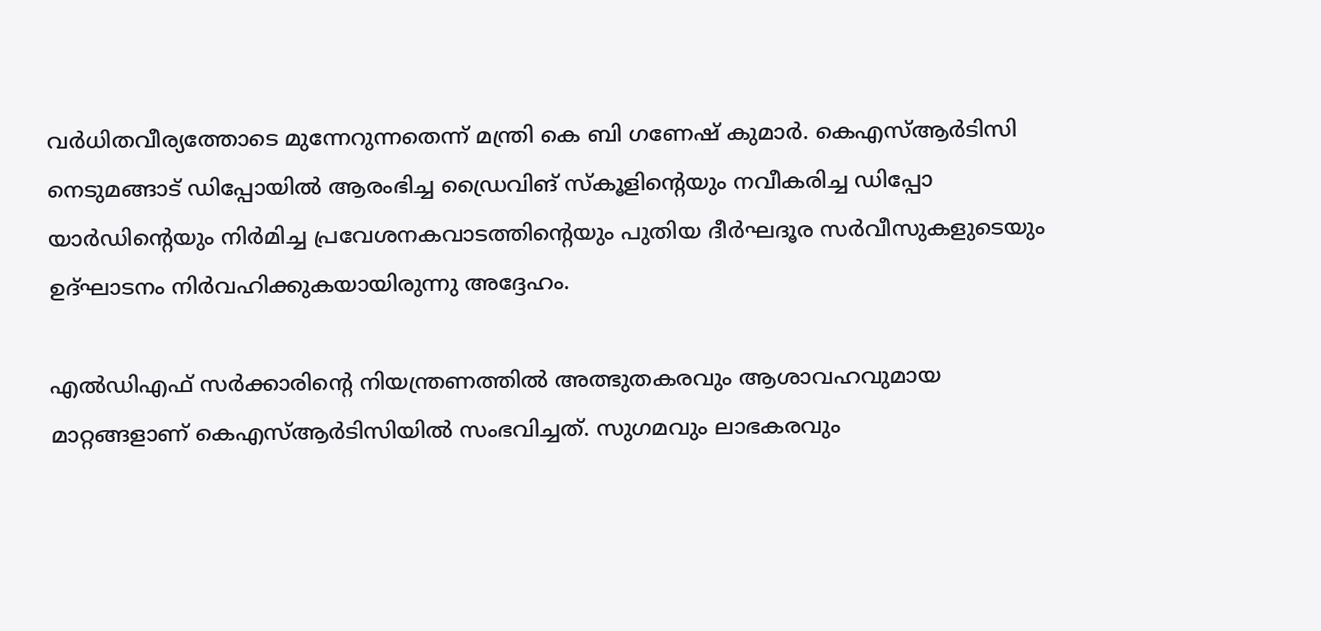വര്‍ധിതവീര്യത്തോടെ മുന്നേറുന്നതെന്ന് മന്ത്രി കെ ബി ഗണേഷ് കുമാര്‍. കെഎസ്ആര്‍ടിസി നെടുമങ്ങാട് ഡിപ്പോയില്‍ ആരംഭിച്ച ഡ്രൈവിങ് സ്‌കൂളിന്റെയും നവീകരിച്ച ഡിപ്പോ യാര്‍ഡിന്റെയും നിര്‍മിച്ച പ്രവേശനകവാടത്തിന്റെയും പുതിയ ദീര്‍ഘദൂര സര്‍വീസുകളുടെയും ഉദ്ഘാടനം നിര്‍വഹിക്കുകയായിരുന്നു അദ്ദേഹം.

എല്‍ഡിഎഫ് സര്‍ക്കാരിന്റെ നിയന്ത്രണത്തില്‍ അത്ഭുതകരവും ആശാവഹവുമായ മാറ്റങ്ങളാണ് കെഎസ്ആര്‍ടിസിയില്‍ സംഭവിച്ചത്. സുഗമവും ലാഭകരവും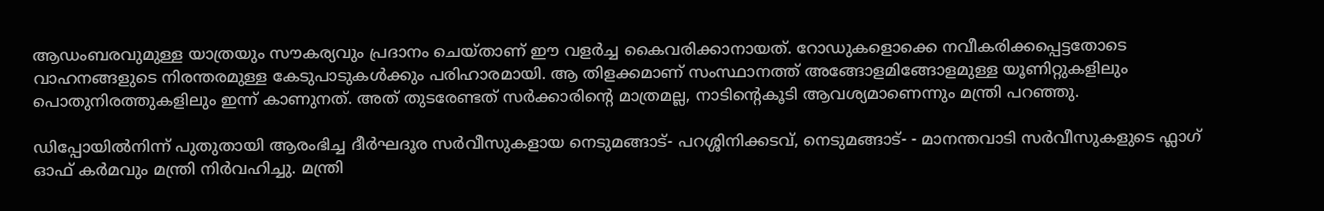ആഡംബരവുമുള്ള യാത്രയും സൗകര്യവും പ്രദാനം ചെയ്താണ് ഈ വളര്‍ച്ച കൈവരിക്കാനായത്. റോഡുകളൊക്കെ നവീകരിക്കപ്പെട്ടതോടെ വാഹനങ്ങളുടെ നിരന്തരമുള്ള കേടുപാടുകള്‍ക്കും പരിഹാരമായി. ആ തിളക്കമാണ് സംസ്ഥാനത്ത് അങ്ങോളമിങ്ങോളമുള്ള യൂണിറ്റുകളിലും പൊതുനിരത്തുകളിലും ഇന്ന് കാണുനത്. അത് തുടരേണ്ടത് സര്‍ക്കാരിന്റെ മാത്രമല്ല, നാടിന്റെകൂടി ആവശ്യമാണെന്നും മന്ത്രി പറഞ്ഞു.

ഡിപ്പോയില്‍നിന്ന് പുതുതായി ആരംഭിച്ച ദീര്‍ഘദൂര സര്‍വീസുകളായ നെടുമങ്ങാട്- പറശ്ശിനിക്കടവ്, നെടുമങ്ങാട്- - മാനന്തവാടി സര്‍വീസുകളുടെ ഫ്ലാഗ് ഓഫ് കര്‍മവും മന്ത്രി നിര്‍വഹിച്ചു. മന്ത്രി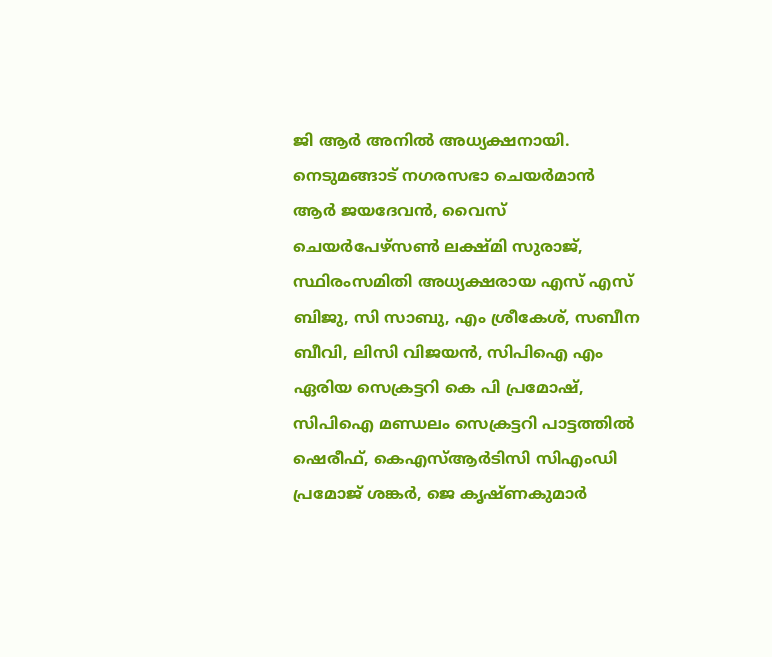ജി ആര്‍ അനില്‍ അധ്യക്ഷനായി. നെടുമങ്ങാട് നഗരസഭാ ചെയര്‍മാന്‍ ആര്‍ ജയദേവന്‍, വൈസ് ചെയര്‍പേഴ്സണ്‍ ലക്ഷ്മി സുരാജ്, സ്ഥിരംസമിതി അധ്യക്ഷരായ എസ് എസ് ബിജു, സി സാബു, എം ശ്രീകേശ്, സബീന ബീവി, ലിസി വിജയന്‍, സിപിഐ എം ഏരിയ സെക്രട്ടറി കെ പി പ്രമോഷ്, സിപിഐ മണ്ഡലം സെക്രട്ടറി പാട്ടത്തില്‍ ഷെരീഫ്, കെഎസ്ആര്‍ടിസി സിഎംഡി പ്രമോജ് ശങ്കര്‍, ജെ കൃഷ്ണകുമാര്‍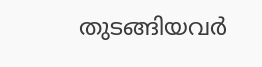തുടങ്ങിയവര്‍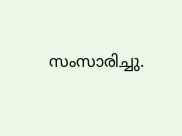സംസാരിച്ചു.